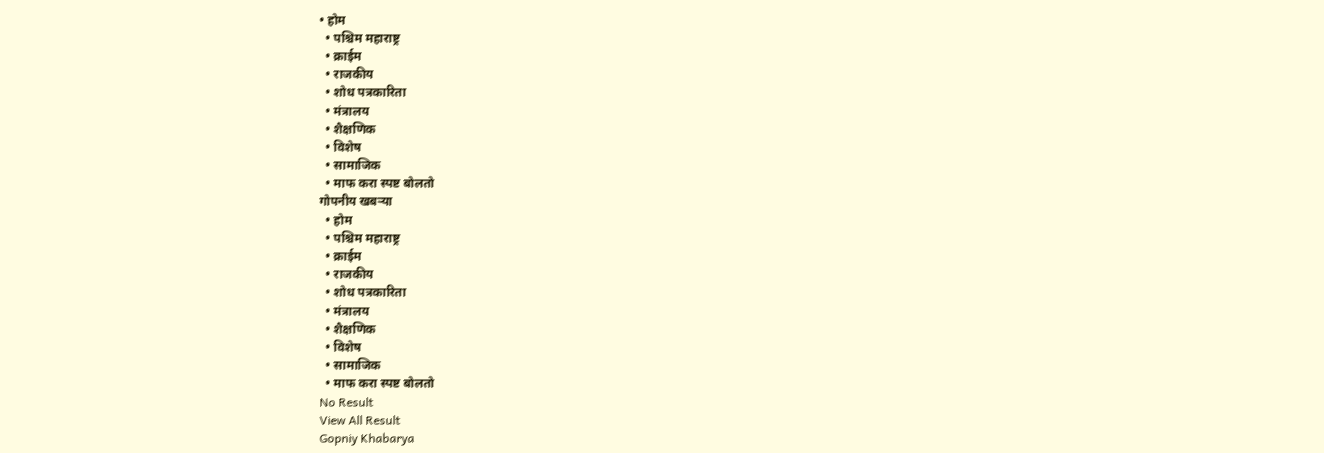• होम
  • पश्चिम महाराष्ट्र
  • क्राईम
  • राजकीय
  • शोध पत्रकारिता
  • मंत्रालय
  • शैक्षणिक
  • विशेष
  • सामाजिक
  • माफ करा स्पष्ट बोलतो
गोपनीय खबऱ्या
  • होम
  • पश्चिम महाराष्ट्र
  • क्राईम
  • राजकीय
  • शोध पत्रकारिता
  • मंत्रालय
  • शैक्षणिक
  • विशेष
  • सामाजिक
  • माफ करा स्पष्ट बोलतो
No Result
View All Result
Gopniy Khabarya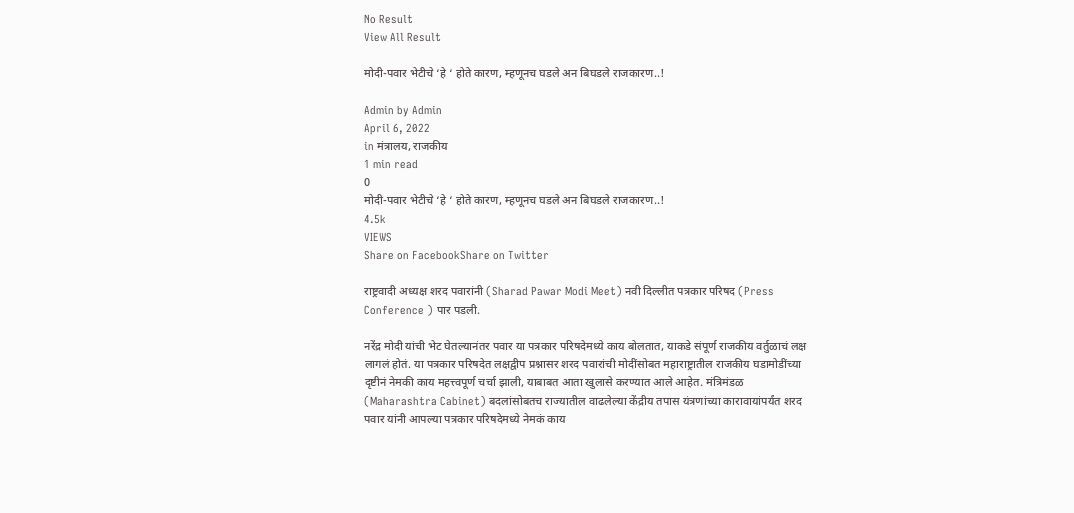No Result
View All Result

मोदी-पवार भेटीचे ‘हे ‘ होते कारण, म्हणूनच घडले अन बिघडले राजकारण..!

Admin by Admin
April 6, 2022
in मंत्रालय, राजकीय
1 min read
0
मोदी-पवार भेटीचे ‘हे ‘ होते कारण, म्हणूनच घडले अन बिघडले राजकारण..!
4.5k
VIEWS
Share on FacebookShare on Twitter

राष्ट्रवादी अध्यक्ष शरद पवारांनी (Sharad Pawar Modi Meet) नवी दिल्लीत पत्रकार परिषद (Press Conference ) पार पडली.

नरेंद्र मोदी यांची भेट घेतल्यानंतर पवार या पत्रकार परिषदेमध्ये काय बोलतात, याकडे संपूर्ण राजकीय वर्तुळाचं लक्ष लागलं होतं. या पत्रकार परिषदेत लक्षद्वीप प्रश्नासर शरद पवारांची मोदींसोबत महाराष्ट्रातील राजकीय घडामोडींच्या दृष्टीनं नेमकी काय महत्त्वपूर्ण चर्चा झाली, याबाबत आता खुलासे करण्यात आले आहेत. मंत्रिमंडळ (Maharashtra Cabinet) बदलांसोबतच राज्यातील वाढलेल्या केंद्रीय तपास यंत्रणांच्या कारावायांपर्यंत शरद पवार यांनी आपल्या पत्रकार परिषदेमध्ये नेमकं काय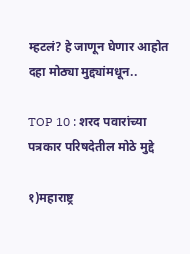म्हटलं? हे जाणून घेणार आहोत दहा मोठ्या मुद्द्यांमधून..

TOP 10 : शरद पवारांच्या पत्रकार परिषदेतील मोठे मुद्दे

१)महाराष्ट्र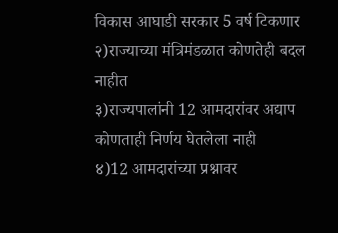विकास आघाडी सरकार 5 वर्ष टिकणार
२)राज्याच्या मंत्रिमंडळात कोणतेही बदल नाहीत
३)राज्यपालांनी 12 आमदारांवर अद्याप कोणताही निर्णय घेतलेला नाही
४)12 आमदारांच्या प्रश्नावर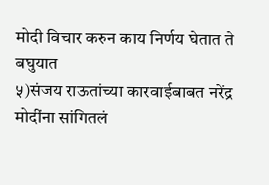मोदी विचार करुन काय निर्णय घेतात ते बघुयात
५)संजय राऊतांच्या कारवाईबाबत नरेंद्र मोदींना सांगितलं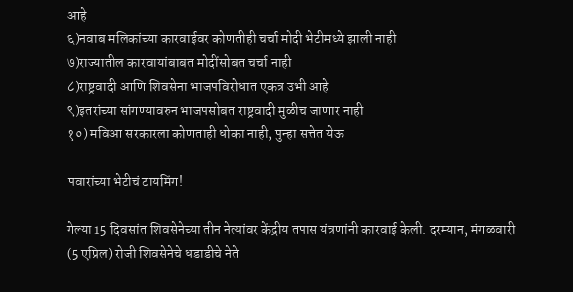आहे
६)नवाब मलिकांच्या कारवाईवर कोणतीही चर्चा मोदी भेटीमध्ये झाली नाही
७)राज्यातील कारवायांबाबत मोदींसोबत चर्चा नाही
८)राष्ट्रवादी आणि शिवसेना भाजपविरोधात एकत्र उभी आहे
९)इतरांच्या सांगण्यावरुन भाजपसोबत राष्ट्रवादी मुळीच जाणार नाही
१०) मविआ सरकारला कोणताही धोका नाही, पुन्हा सत्तेत येऊ

पवारांच्या भेटीचं टायमिंग!

गेल्या 15 दिवसांत शिवसेनेच्या तीन नेत्यांवर केंद्रीय तपास यंत्रणांनी कारवाई केली. दरम्यान, मंगळवारी (5 एप्रिल) रोजी शिवसेनेचे धडाडीचे नेते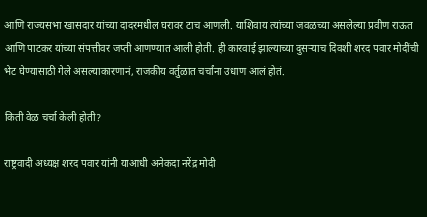आणि राज्यसभा खासदार यांच्या दादरमधील घरावर टाच आणली. याशिवाय त्यांच्या जवळच्या असलेल्या प्रवीण राऊत आणि पाटकर यांच्या संपत्तीवर जप्ती आणण्यात आली होती. ही कारवाई झाल्याच्या दुसऱ्याच दिवशी शरद पवार मोदींची भेट घेण्यासाठी गेले असल्याकारणानं, राजकीय वर्तुळात चर्चांना उधाण आलं होतं.

किती वेळ चर्चा केली होती?

राष्ट्रवादी अध्यक्ष शरद पवार यांनी याआधी अनेकदा नरेंद्र मोदी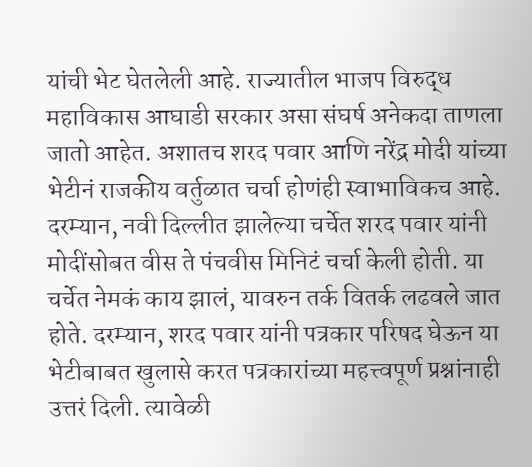यांची भेट घेतलेली आहे. राज्यातील भाजप विरुद्ध महाविकास आघाडी सरकार असा संघर्ष अनेकदा ताणला जातो आहेत. अशातच शरद पवार आणि नरेंद्र मोदी यांच्या भेटीनं राजकीय वर्तुळात चर्चा होणंही स्वाभाविकच आहे. दरम्यान, नवी दिल्लीत झालेल्या चर्चेत शरद पवार यांनी मोदींसोबत वीस ते पंचवीस मिनिटं चर्चा केली होती. या चर्चेत नेमकं काय झालं, यावरुन तर्क वितर्क लढवले जात होते. दरम्यान, शरद पवार यांनी पत्रकार परिषद घेऊन या भेटीबाबत खुलासे करत पत्रकारांच्या महत्त्वपूर्ण प्रश्नांनाही उत्तरं दिली. त्यावेळी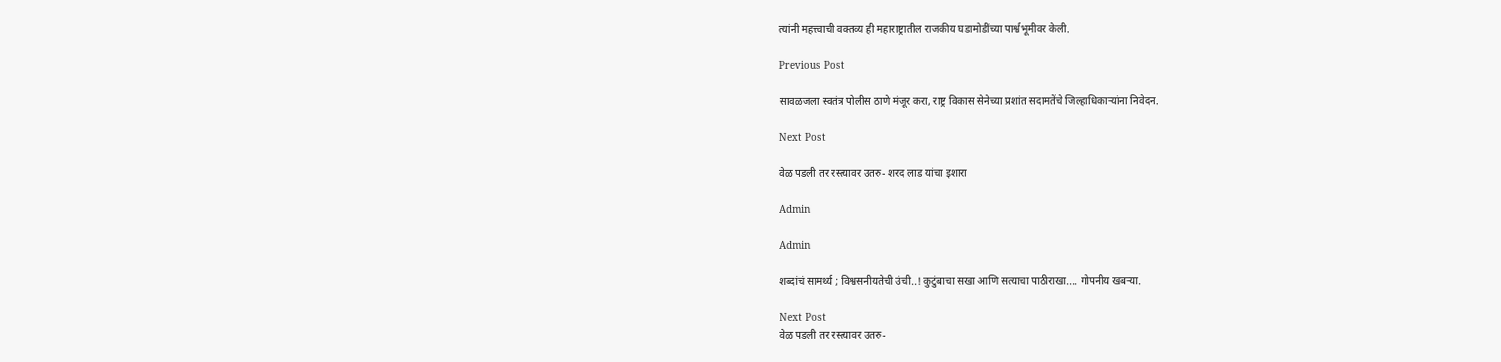त्यांनी महत्त्वाची वक्तव्य ही महाराष्ट्रातील राजकीय घडामोडींच्या पार्श्वभूमीवर केली.

Previous Post

सावळजला स्वतंत्र पोलीस ठाणे मंजूर करा, राष्ट्र विकास सेनेच्या प्रशांत सदामतेंचे जिल्हाधिकाऱ्यांना निवेदन.

Next Post

वेळ पडली तर रस्त्यावर उतरु- शरद लाड यांचा इशारा

Admin

Admin

शब्दांचं सामर्थ्य ; विश्वसनीयतेची उंची..! कुटुंबाचा सखा आणि सत्याचा पाठीराखा.... गोपनीय खबऱ्या.

Next Post
वेळ पडली तर रस्त्यावर उतरु-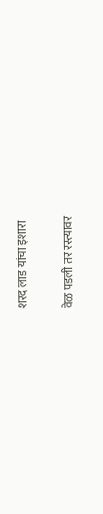शरद लाड यांचा इशारा

वेळ पडली तर रस्त्यावर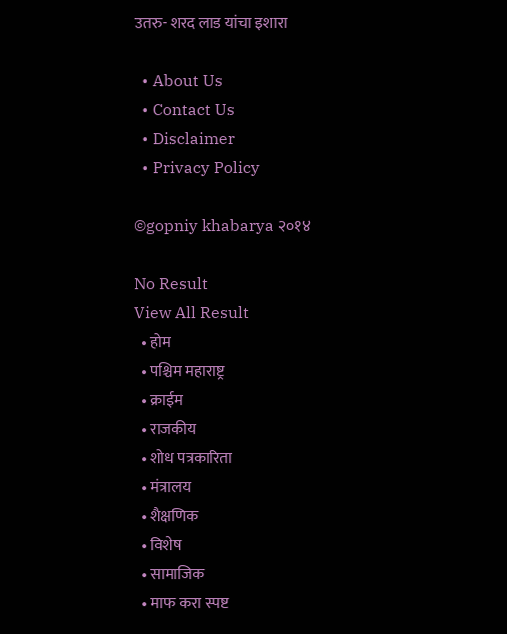उतरु- शरद लाड यांचा इशारा

  • About Us
  • Contact Us
  • Disclaimer
  • Privacy Policy

©gopniy khabarya २०१४

No Result
View All Result
  • होम
  • पश्चिम महाराष्ट्र
  • क्राईम
  • राजकीय
  • शोध पत्रकारिता
  • मंत्रालय
  • शैक्षणिक
  • विशेष
  • सामाजिक
  • माफ करा स्पष्ट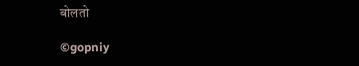बोलतो

©gopniy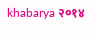khabarya २०१४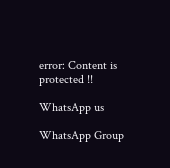error: Content is protected !!

WhatsApp us

WhatsApp Group